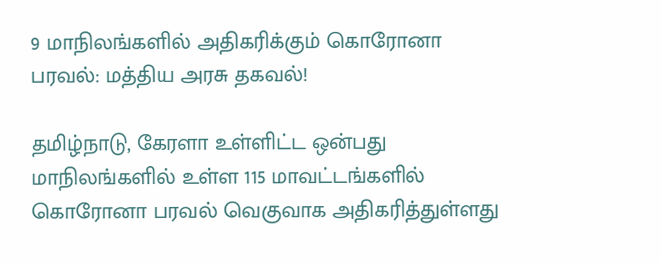9 மாநிலங்களில் அதிகரிக்கும் கொரோனா பரவல்: மத்திய அரசு தகவல்!

தமிழ்நாடு, கேரளா உள்ளிட்ட ஒன்பது மாநிலங்களில் உள்ள 115 மாவட்டங்களில் கொரோனா பரவல் வெகுவாக அதிகரித்துள்ளது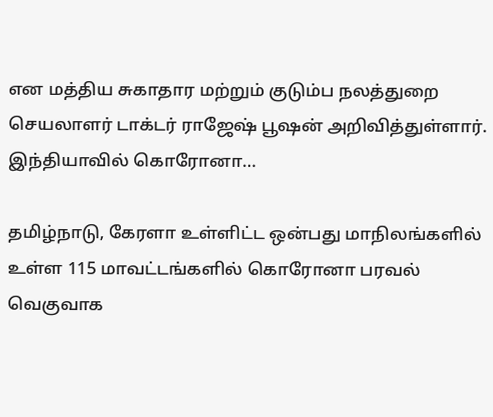என மத்திய சுகாதார மற்றும் குடும்ப நலத்துறை செயலாளர் டாக்டர் ராஜேஷ் பூஷன் அறிவித்துள்ளார். இந்தியாவில் கொரோனா…

தமிழ்நாடு, கேரளா உள்ளிட்ட ஒன்பது மாநிலங்களில் உள்ள 115 மாவட்டங்களில் கொரோனா பரவல் வெகுவாக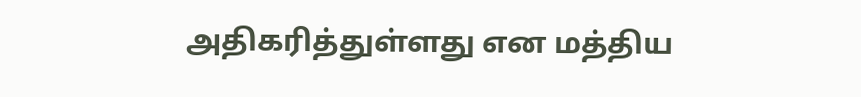அதிகரித்துள்ளது என மத்திய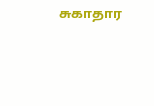சுகாதார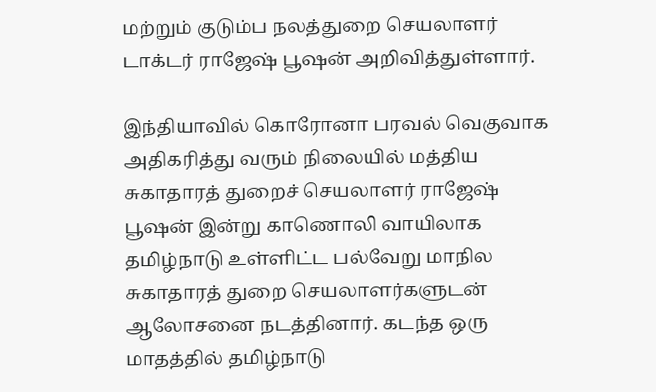மற்றும் குடும்ப நலத்துறை செயலாளர் டாக்டர் ராஜேஷ் பூஷன் அறிவித்துள்ளார்.

இந்தியாவில் கொரோனா பரவல் வெகுவாக அதிகரித்து வரும் நிலையில் மத்திய சுகாதாரத் துறைச் செயலாளர் ராஜேஷ் பூஷன் இன்று காணொலி வாயிலாக தமிழ்நாடு உள்ளிட்ட பல்வேறு மாநில சுகாதாரத் துறை செயலாளர்களுடன் ஆலோசனை நடத்தினார். கடந்த ஒரு மாதத்தில் தமிழ்நாடு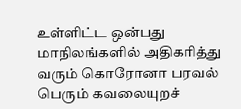உள்ளிட்ட ஒன்பது மாநிலங்களில் அதிகரித்து வரும் கொரோனா பரவல் பெரும் கவலையுறச்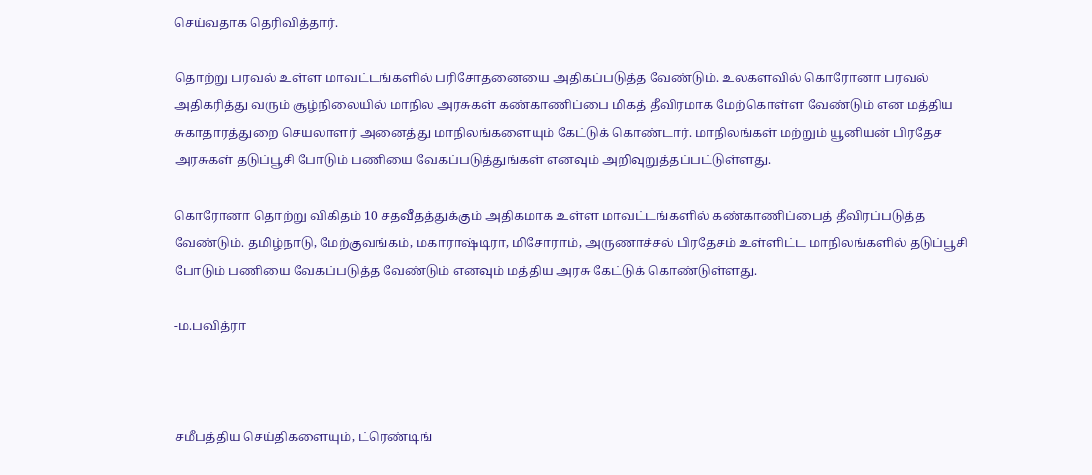செய்வதாக தெரிவித்தார்.

தொற்று பரவல் உள்ள மாவட்டங்களில் பரிசோதனையை அதிகப்படுத்த வேண்டும். உலகளவில் கொரோனா பரவல் அதிகரித்து வரும் சூழ்நிலையில் மாநில அரசுகள் கண்காணிப்பை மிகத் தீவிரமாக மேற்கொள்ள வேண்டும் என மத்திய சுகாதாரத்துறை செயலாளர் அனைத்து மாநிலங்களையும் கேட்டுக் கொண்டார். மாநிலங்கள் மற்றும் யூனியன் பிரதேச அரசுகள் தடுப்பூசி போடும் பணியை வேகப்படுத்துங்கள் எனவும் அறிவுறுத்தப்பட்டுள்ளது.

கொரோனா தொற்று விகிதம் 10 சதவீதத்துக்கும் அதிகமாக உள்ள மாவட்டங்களில் கண்காணிப்பைத் தீவிரப்படுத்த வேண்டும். தமிழ்நாடு, மேற்குவங்கம், மகாராஷ்டிரா, மிசோராம், அருணாச்சல் பிரதேசம் உள்ளிட்ட மாநிலங்களில் தடுப்பூசி போடும் பணியை வேகப்படுத்த வேண்டும் எனவும் மத்திய அரசு கேட்டுக் கொண்டுள்ளது.

-ம.பவித்ரா



சமீபத்திய செய்திகளையும், ட்ரெண்டிங்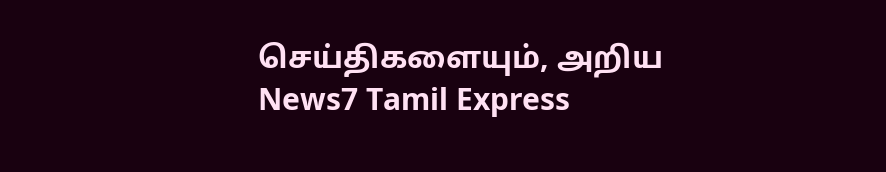செய்திகளையும், அறிய News7 Tamil Express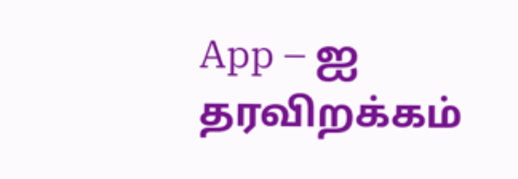App – ஐ தரவிறக்கம்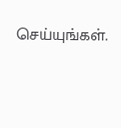செய்யுங்கள்.